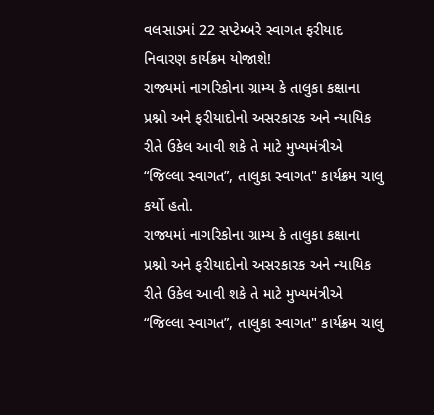વલસાડમાં 22 સપ્ટેમ્બરે સ્વાગત ફરીયાદ નિવારણ કાર્યક્રમ યોજાશે!
રાજ્યમાં નાગરિકોના ગ્રામ્ય કે તાલુકા કક્ષાના પ્રશ્નો અને ફરીયાદોનો અસરકારક અને ન્યાયિક રીતે ઉકેલ આવી શકે તે માટે મુખ્યમંત્રીએ “જિલ્લા સ્વાગત”, તાલુકા સ્વાગત" કાર્યક્રમ ચાલુ કર્યો હતો.
રાજ્યમાં નાગરિકોના ગ્રામ્ય કે તાલુકા કક્ષાના પ્રશ્નો અને ફરીયાદોનો અસરકારક અને ન્યાયિક રીતે ઉકેલ આવી શકે તે માટે મુખ્યમંત્રીએ “જિલ્લા સ્વાગત”, તાલુકા સ્વાગત" કાર્યક્રમ ચાલુ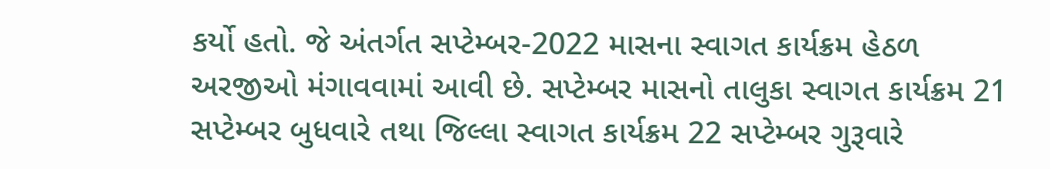કર્યો હતો. જે અંતર્ગત સપ્ટેમ્બર-2022 માસના સ્વાગત કાર્યક્રમ હેઠળ અરજીઓ મંગાવવામાં આવી છે. સપ્ટેમ્બર માસનો તાલુકા સ્વાગત કાર્યક્રમ 21 સપ્ટેમ્બર બુધવારે તથા જિલ્લા સ્વાગત કાર્યક્રમ 22 સપ્ટેમ્બર ગુરૂવારે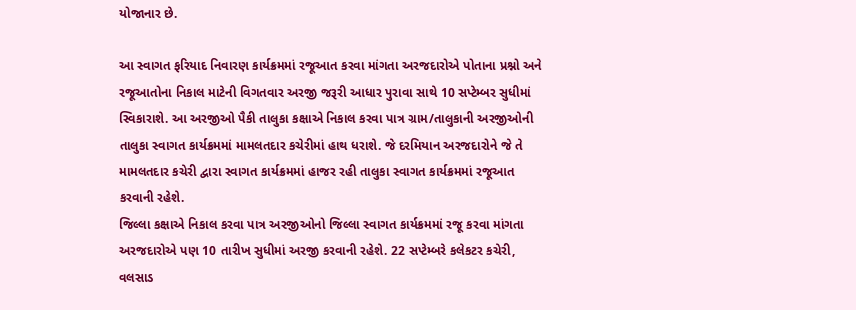યોજાનાર છે.

આ સ્વાગત ફરિયાદ નિવારણ કાર્યક્રમમાં રજૂઆત કરવા માંગતા અરજદારોએ પોતાના પ્રશ્નો અને રજૂઆતોના નિકાલ માટેની વિગતવાર અરજી જરૂરી આધાર પુરાવા સાથે 10 સપ્ટેમ્બર સુધીમાં સ્વિકારાશે. આ અરજીઓ પૈકી તાલુકા કક્ષાએ નિકાલ કરવા પાત્ર ગ્રામ/તાલુકાની અરજીઓની તાલુકા સ્વાગત કાર્યક્રમમાં મામલતદાર કચેરીમાં હાથ ધરાશે. જે દરમિયાન અરજદારોને જે તે મામલતદાર કચેરી દ્વારા સ્વાગત કાર્યક્રમમાં હાજર રહી તાલુકા સ્વાગત કાર્યક્રમમાં રજૂઆત કરવાની રહેશે.
જિલ્લા કક્ષાએ નિકાલ કરવા પાત્ર અરજીઓનો જિલ્લા સ્વાગત કાર્યક્રમમાં રજૂ કરવા માંગતા અરજદારોએ પણ 10 તારીખ સુધીમાં અરજી કરવાની રહેશે. 22 સપ્ટેમ્બરે કલેકટર કચેરી, વલસાડ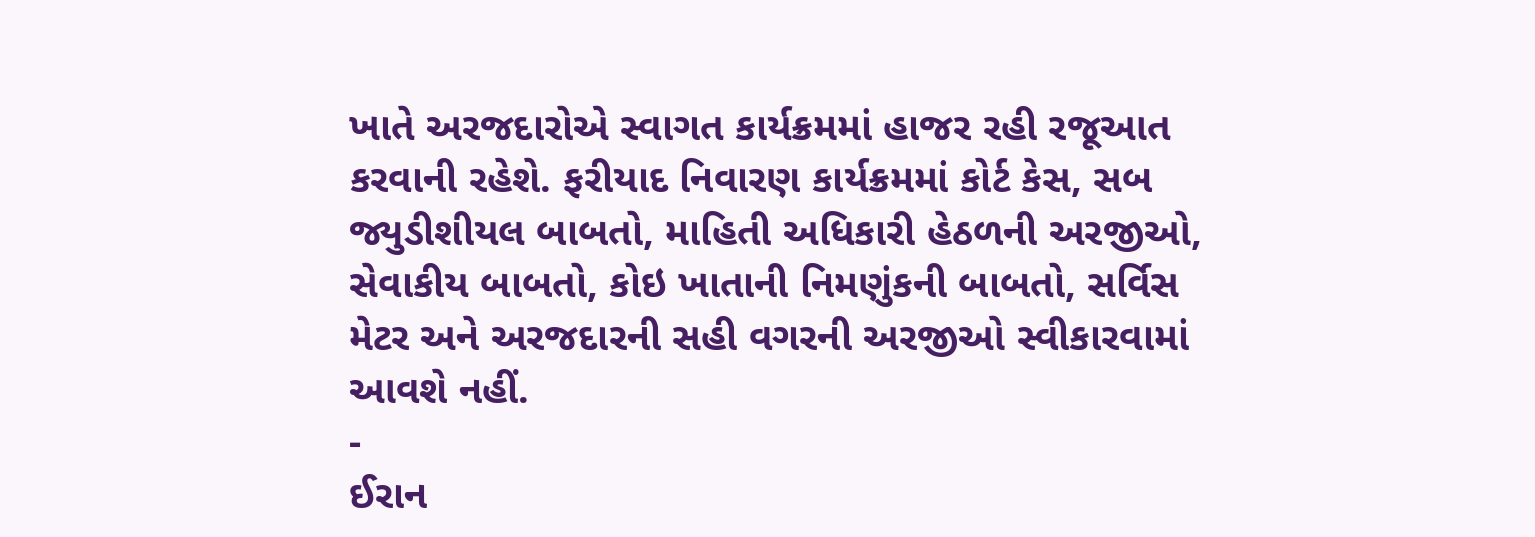ખાતે અરજદારોએ સ્વાગત કાર્યક્રમમાં હાજર રહી રજૂઆત કરવાની રહેશે. ફરીયાદ નિવારણ કાર્યક્રમમાં કોર્ટ કેસ, સબ જ્યુડીશીયલ બાબતો, માહિતી અધિકારી હેઠળની અરજીઓ, સેવાકીય બાબતો, કોઇ ખાતાની નિમણુંકની બાબતો, સર્વિસ મેટર અને અરજદારની સહી વગરની અરજીઓ સ્વીકારવામાં આવશે નહીં.
-
ઈરાન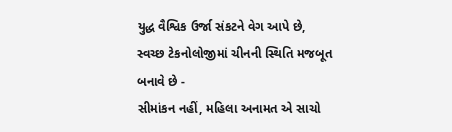યુદ્ધ વૈશ્વિક ઉર્જા સંકટને વેગ આપે છે, સ્વચ્છ ટેકનોલોજીમાં ચીનની સ્થિતિ મજબૂત બનાવે છે -
સીમાંકન નહીં, મહિલા અનામત એ સાચો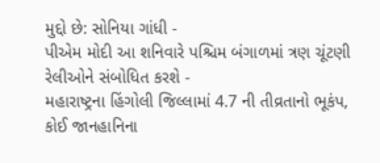મુદ્દો છે: સોનિયા ગાંધી -
પીએમ મોદી આ શનિવારે પશ્ચિમ બંગાળમાં ત્રણ ચૂંટણી રેલીઓને સંબોધિત કરશે -
મહારાષ્ટ્રના હિંગોલી જિલ્લામાં 4.7 ની તીવ્રતાનો ભૂકંપ, કોઈ જાનહાનિના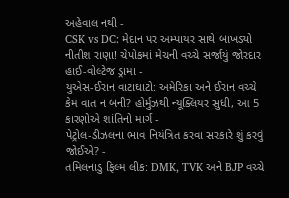અહેવાલ નથી -
CSK vs DC: મેદાન પર અમ્પાયર સાથે બાખડ્યો નીતીશ રાણા! ચેપોકમાં મેચની વચ્ચે સર્જાયું જોરદાર હાઈ-વોલ્ટેજ ડ્રામા -
યુએસ-ઈરાન વાટાઘાટો: અમેરિકા અને ઈરાન વચ્ચે કેમ વાત ન બની? હોર્મુઝથી ન્યૂક્લિયર સુધી, આ 5 કારણોએ શાંતિનો માર્ગ -
પેટ્રોલ-ડીઝલના ભાવ નિયંત્રિત કરવા સરકારે શું કરવું જોઈએ? -
તમિલનાડુ ફિલ્મ લીક: DMK, TVK અને BJP વચ્ચે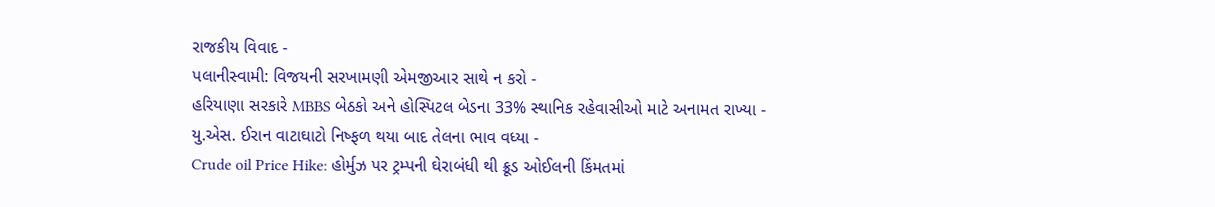રાજકીય વિવાદ -
પલાનીસ્વામી: વિજયની સરખામણી એમજીઆર સાથે ન કરો -
હરિયાણા સરકારે MBBS બેઠકો અને હોસ્પિટલ બેડના 33% સ્થાનિક રહેવાસીઓ માટે અનામત રાખ્યા -
યુ.એસ. ઈરાન વાટાઘાટો નિષ્ફળ થયા બાદ તેલના ભાવ વધ્યા -
Crude oil Price Hike: હોર્મુઝ પર ટ્રમ્પની ઘેરાબંધી થી ક્રૂડ ઓઈલની કિંમતમાં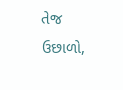તેજ ઉછાળો,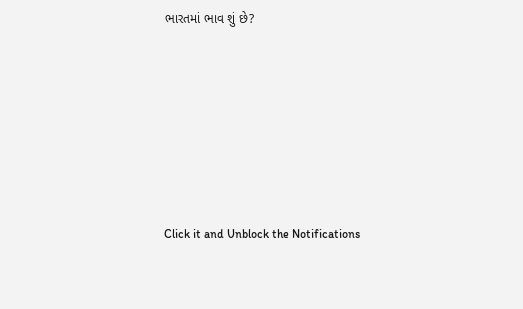ભારતમાં ભાવ શું છે?









Click it and Unblock the Notifications